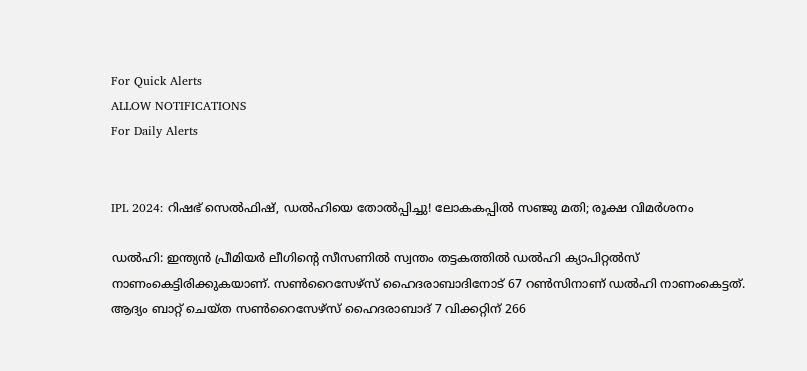For Quick Alerts
ALLOW NOTIFICATIONS
For Daily Alerts


IPL 2024: റിഷഭ് സെല്‍ഫിഷ്, ഡല്‍ഹിയെ തോല്‍പ്പിച്ചു! ലോകകപ്പില്‍ സഞ്ജു മതി; രൂക്ഷ വിമര്‍ശനം

ഡല്‍ഹി: ഇന്ത്യന്‍ പ്രീമിയര്‍ ലീഗിന്റെ സീസണില്‍ സ്വന്തം തട്ടകത്തില്‍ ഡല്‍ഹി ക്യാപിറ്റല്‍സ് നാണംകെട്ടിരിക്കുകയാണ്. സണ്‍റൈസേഴ്‌സ് ഹൈദരാബാദിനോട് 67 റണ്‍സിനാണ് ഡല്‍ഹി നാണംകെട്ടത്. ആദ്യം ബാറ്റ് ചെയ്ത സണ്‍റൈസേഴ്‌സ് ഹൈദരാബാദ് 7 വിക്കറ്റിന് 266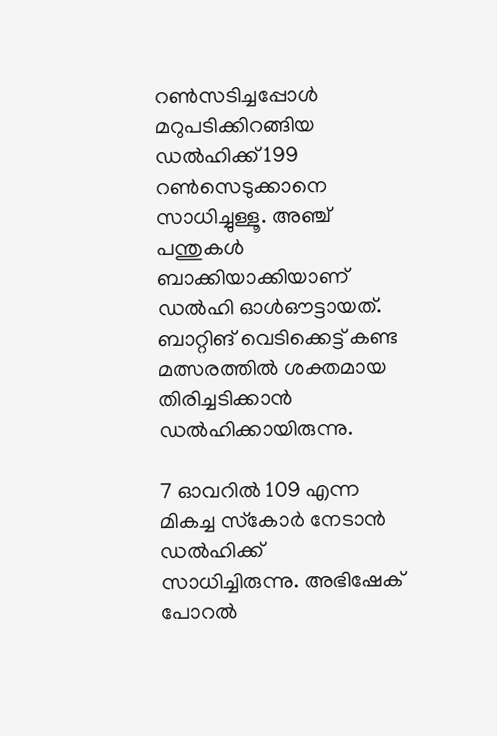റണ്‍സടിച്ചപ്പോള്‍ മറുപടിക്കിറങ്ങിയ ഡല്‍ഹിക്ക് 199 റണ്‍സെടുക്കാനെ സാധിച്ചുള്ളൂ. അഞ്ച് പന്തുകള്‍ ബാക്കിയാക്കിയാണ് ഡല്‍ഹി ഓള്‍ഔട്ടായത്. ബാറ്റിങ് വെടിക്കെട്ട് കണ്ട മത്സരത്തില്‍ ശക്തമായ തിരിച്ചടിക്കാന്‍ ഡല്‍ഹിക്കായിരുന്നു.

7 ഓവറില്‍ 109 എന്ന മികച്ച സ്‌കോര്‍ നേടാന്‍ ഡല്‍ഹിക്ക് സാധിച്ചിരുന്നു. അഭിഷേക് പോറല്‍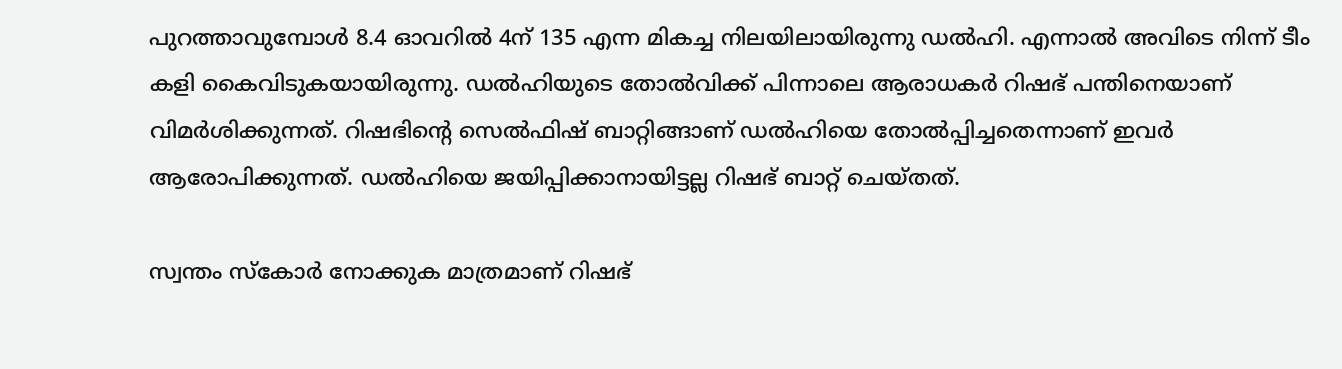പുറത്താവുമ്പോള്‍ 8.4 ഓവറില്‍ 4ന് 135 എന്ന മികച്ച നിലയിലായിരുന്നു ഡല്‍ഹി. എന്നാല്‍ അവിടെ നിന്ന് ടീം കളി കൈവിടുകയായിരുന്നു. ഡല്‍ഹിയുടെ തോല്‍വിക്ക് പിന്നാലെ ആരാധകര്‍ റിഷഭ് പന്തിനെയാണ് വിമര്‍ശിക്കുന്നത്. റിഷഭിന്റെ സെല്‍ഫിഷ് ബാറ്റിങ്ങാണ് ഡല്‍ഹിയെ തോല്‍പ്പിച്ചതെന്നാണ് ഇവര്‍ ആരോപിക്കുന്നത്. ഡല്‍ഹിയെ ജയിപ്പിക്കാനായിട്ടല്ല റിഷഭ് ബാറ്റ് ചെയ്തത്.

സ്വന്തം സ്‌കോര്‍ നോക്കുക മാത്രമാണ് റിഷഭ്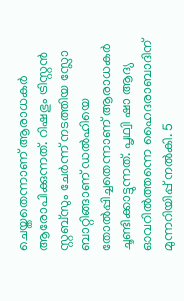ചെയ്തതെന്നാണ് ആരാധകര്‍ ആരോപിക്കുന്നത്. റിഷഭും ട്രിസ്റ്റന്‍ സ്റ്റബ്‌സും ചേര്‍ന്ന് നടത്തിയ സ്ലോ ബാറ്റിങ്ങാണ് ഡല്‍ഹിയെ തോല്‍പ്പിച്ചതെന്നാണ് ആരാധകര്‍ ചൂണ്ടിക്കാട്ടുന്നത്. പൃഥ്വി ഷാ ആദ്യ ഓവറില്‍ത്തന്നെ ഹൈദരാബാദിന് മുന്നറിയിപ്പ് നല്‍കി. 5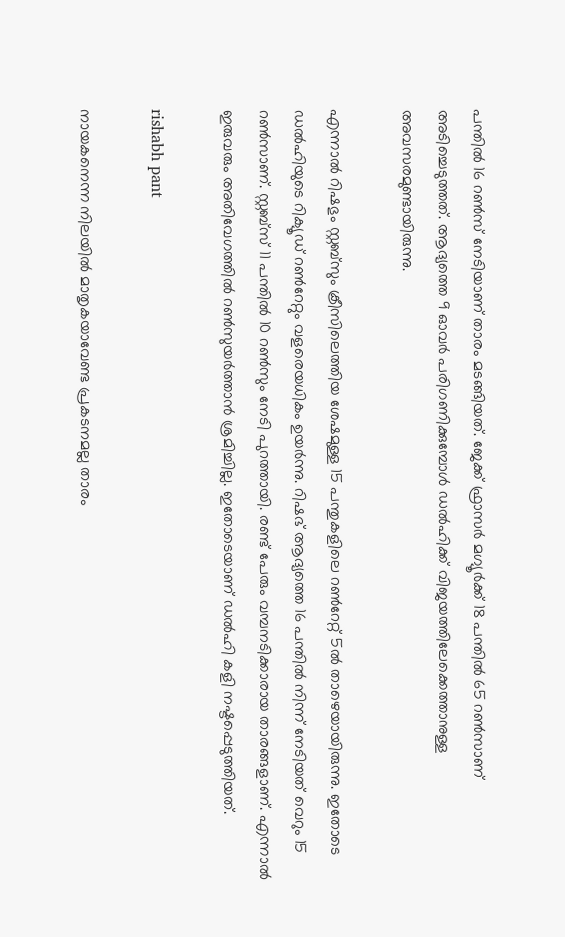പന്തില്‍ 16 റണ്‍സ് നേടിയാണ് താരം മടങ്ങിയത്. ജേക്ക് ഫ്രാസര്‍ മഗ്യൂര്‍ക്ക് 18 പന്തില്‍ 65 റണ്‍സാണ് അടിച്ചെടുത്തത്. ആദ്യത്തെ 9 ഓവര്‍ പരിഗണിക്കുമ്പോള്‍ ഡല്‍ഹിക്ക് വിജയത്തിലേക്കെത്താനുള്ള അവസരമുണ്ടായിരുന്നു.

എന്നാല്‍ റിഷഭും സ്റ്റബ്‌സും ക്രീസിലെത്തിയ ശേഷമുള്ള 15 പന്തുകളിലെ റണ്‍റേറ്റ് 5ല്‍ താഴെയായിരുന്നു. ഇതോടെ ഡല്‍ഹിയുടെ റിക്യൂഡ് റണ്‍റേറ്റും വളരെയധികം ഉയര്‍ന്നു. റിഷഭ് ആദ്യത്തെ 16 പന്തില്‍ നിന്ന് നേടിയത് വെറും 15 റണ്‍സാണ്. സ്റ്റബ്‌സ് 11 പന്തില്‍ 10 റണ്‍സും നേടി പുറത്തായി. രണ്ട് പേരും വമ്പനടിക്കാരായ താരങ്ങളാണ്. എന്നാല്‍ ഇരുവരും അതിവേഗത്തില്‍ റണ്‍സുയര്‍ത്താന്‍ ശ്രമിച്ചില്ല. ഇതോടെയാണ് ഡല്‍ഹി കളി നഷ്ടപ്പെടുത്തിയത്.

rishabh pant

നായകനെന്ന നിലയില്‍ മാതൃകയാവേണ്ട പ്രകടനമല്ല താരം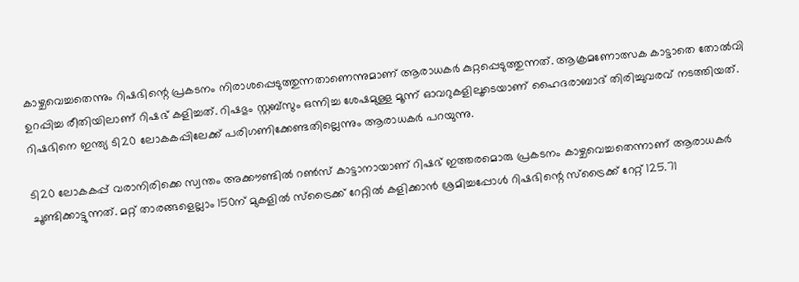കാഴ്ചവെച്ചതെന്നും റിഷഭിന്റെ പ്രകടനം നിരാശപ്പെടുത്തുന്നതാണെന്നുമാണ് ആരാധകര്‍ കുറ്റപ്പെടുത്തുന്നത്. ആക്രമണോത്സക കാട്ടാതെ തോല്‍വി ഉറപ്പിച്ച രീതിയിലാണ് റിഷഭ് കളിച്ചത്. റിഷഭും സ്റ്റബ്‌സും ഒന്നിച്ച ശേഷമുള്ള മൂന്ന് ഓവറുകളിലൂടെയാണ് ഹൈദരാബാദ് തിരിച്ചുവരവ് നടത്തിയത്. റിഷഭിനെ ഇന്ത്യ ടി20 ലോകകപ്പിലേക്ക് പരിഗണിക്കേണ്ടതില്ലെന്നും ആരാധകര്‍ പറയുന്നു.

ടി20 ലോകകപ്പ് വരാനിരിക്കെ സ്വന്തം അക്കൗണ്ടില്‍ റണ്‍സ് കാട്ടാനായാണ് റിഷഭ് ഇത്തരമൊരു പ്രകടനം കാഴ്ചവെച്ചതെന്നാണ് ആരാധകര്‍ ചൂണ്ടിക്കാട്ടുന്നത്. മറ്റ് താരങ്ങളെല്ലാം 150ന് മുകളില്‍ സ്‌ട്രൈക്ക് റേറ്റില്‍ കളിക്കാന്‍ ശ്രമിച്ചപ്പോള്‍ റിഷഭിന്റെ സ്‌ട്രൈക്ക് റേറ്റ് 125.71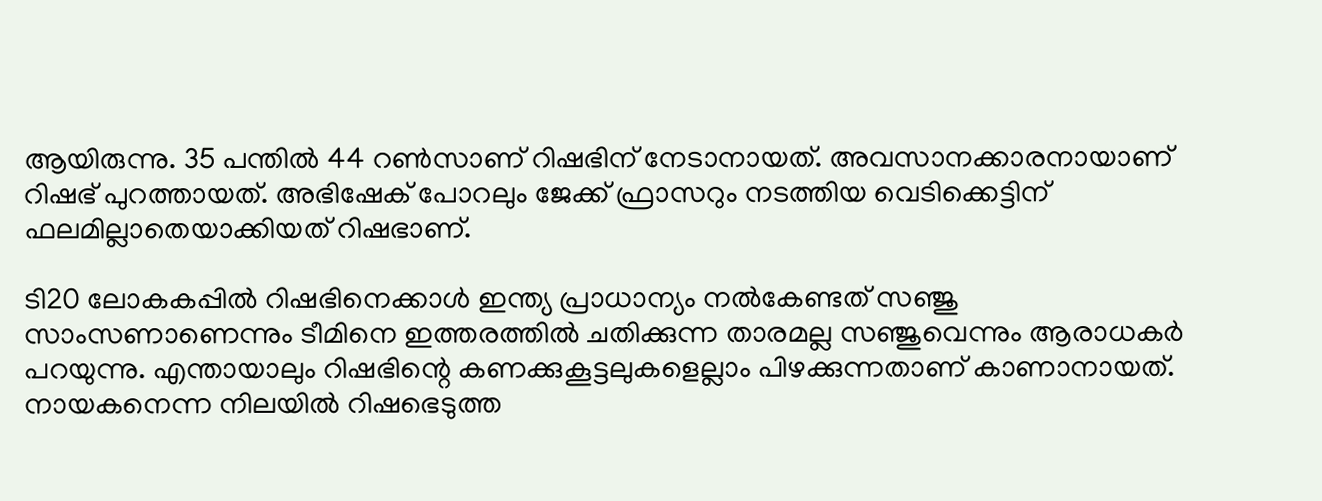ആയിരുന്നു. 35 പന്തില്‍ 44 റണ്‍സാണ് റിഷഭിന് നേടാനായത്. അവസാനക്കാരനായാണ് റിഷഭ് പുറത്തായത്. അഭിഷേക് പോറലും ജേക്ക് ഫ്രാസറും നടത്തിയ വെടിക്കെട്ടിന് ഫലമില്ലാതെയാക്കിയത് റിഷഭാണ്.

ടി20 ലോകകപ്പില്‍ റിഷഭിനെക്കാള്‍ ഇന്ത്യ പ്രാധാന്യം നല്‍കേണ്ടത് സഞ്ജു സാംസണാണെന്നും ടീമിനെ ഇത്തരത്തില്‍ ചതിക്കുന്ന താരമല്ല സഞ്ജുവെന്നും ആരാധകര്‍ പറയുന്നു. എന്തായാലും റിഷഭിന്റെ കണക്കുകൂട്ടലുകളെല്ലാം പിഴക്കുന്നതാണ് കാണാനായത്. നായകനെന്ന നിലയില്‍ റിഷഭെടുത്ത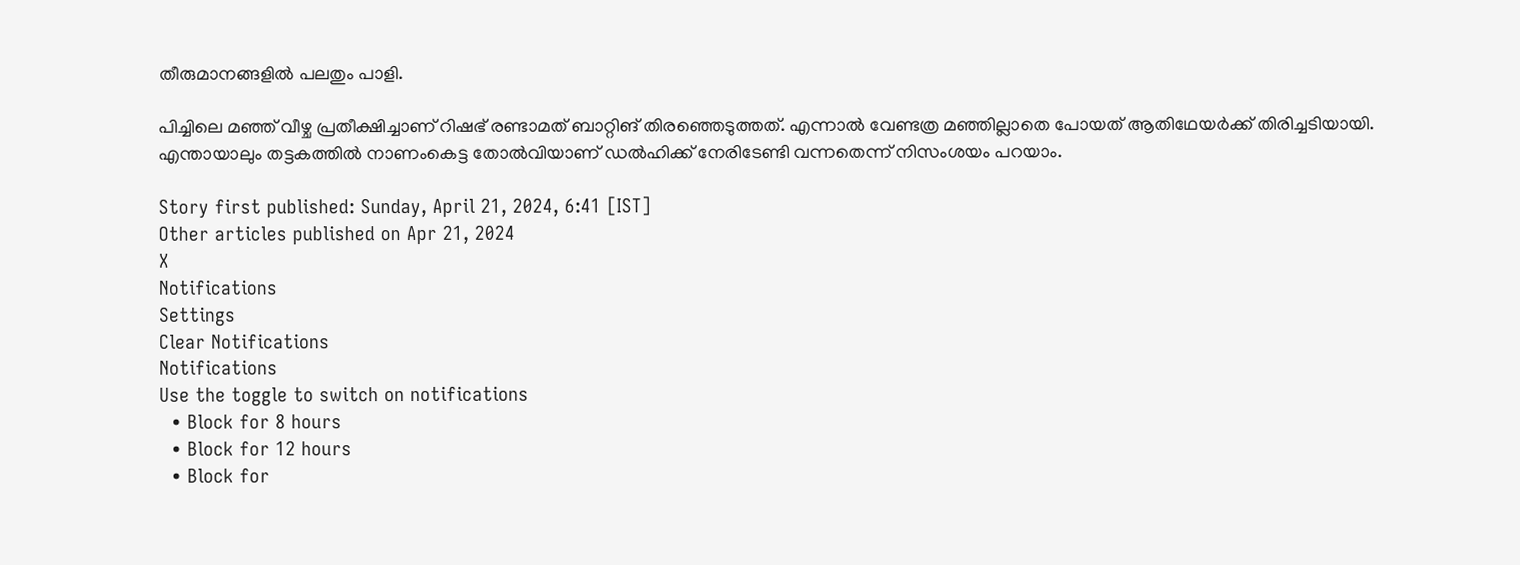തീരുമാനങ്ങളില്‍ പലതും പാളി.

പിച്ചിലെ മഞ്ഞ് വീഴ്ച പ്രതീക്ഷിച്ചാണ് റിഷഭ് രണ്ടാമത് ബാറ്റിങ് തിരഞ്ഞെടുത്തത്. എന്നാല്‍ വേണ്ടത്ര മഞ്ഞില്ലാതെ പോയത് ആതിഥേയര്‍ക്ക് തിരിച്ചടിയായി. എന്തായാലും തട്ടകത്തില്‍ നാണംകെട്ട തോല്‍വിയാണ് ഡല്‍ഹിക്ക് നേരിടേണ്ടി വന്നതെന്ന് നിസംശയം പറയാം.

Story first published: Sunday, April 21, 2024, 6:41 [IST]
Other articles published on Apr 21, 2024
X
Notifications
Settings
Clear Notifications
Notifications
Use the toggle to switch on notifications
  • Block for 8 hours
  • Block for 12 hours
  • Block for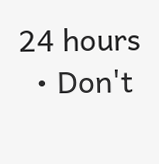24 hours
  • Don't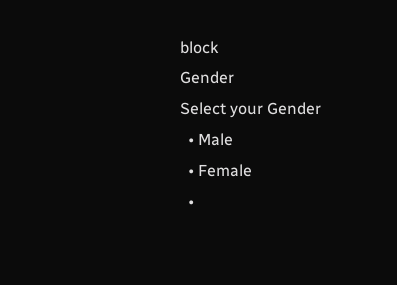block
Gender
Select your Gender
  • Male
  • Female
  •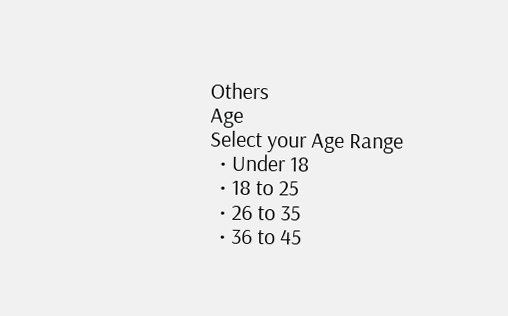Others
Age
Select your Age Range
  • Under 18
  • 18 to 25
  • 26 to 35
  • 36 to 45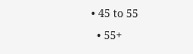• 45 to 55
  • 55+